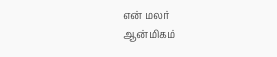என் மலர்
ஆன்மிகம்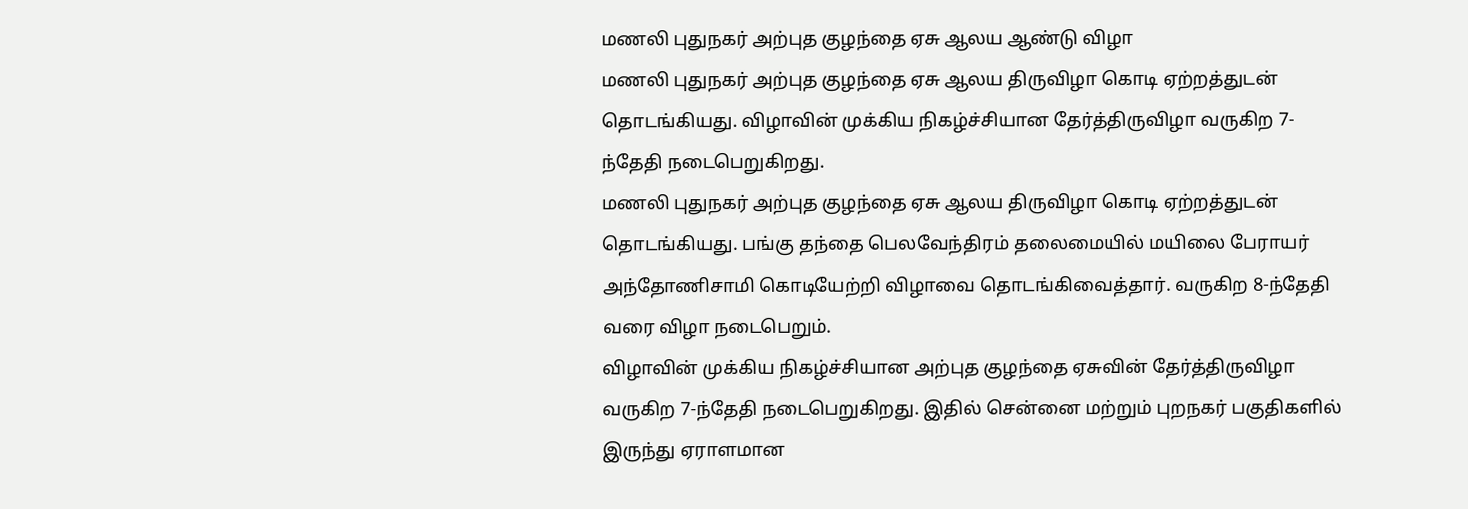மணலி புதுநகர் அற்புத குழந்தை ஏசு ஆலய ஆண்டு விழா
மணலி புதுநகர் அற்புத குழந்தை ஏசு ஆலய திருவிழா கொடி ஏற்றத்துடன் தொடங்கியது. விழாவின் முக்கிய நிகழ்ச்சியான தேர்த்திருவிழா வருகிற 7-ந்தேதி நடைபெறுகிறது.
மணலி புதுநகர் அற்புத குழந்தை ஏசு ஆலய திருவிழா கொடி ஏற்றத்துடன் தொடங்கியது. பங்கு தந்தை பெலவேந்திரம் தலைமையில் மயிலை பேராயர் அந்தோணிசாமி கொடியேற்றி விழாவை தொடங்கிவைத்தார். வருகிற 8-ந்தேதி வரை விழா நடைபெறும்.
விழாவின் முக்கிய நிகழ்ச்சியான அற்புத குழந்தை ஏசுவின் தேர்த்திருவிழா வருகிற 7-ந்தேதி நடைபெறுகிறது. இதில் சென்னை மற்றும் புறநகர் பகுதிகளில் இருந்து ஏராளமான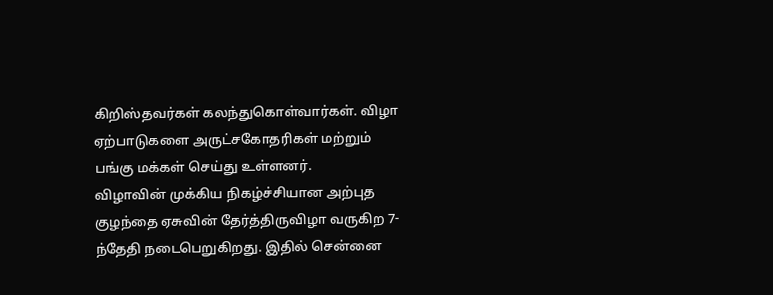கிறிஸ்தவர்கள் கலந்துகொள்வார்கள். விழா ஏற்பாடுகளை அருட்சகோதரிகள் மற்றும் பங்கு மக்கள் செய்து உள்ளனர்.
விழாவின் முக்கிய நிகழ்ச்சியான அற்புத குழந்தை ஏசுவின் தேர்த்திருவிழா வருகிற 7-ந்தேதி நடைபெறுகிறது. இதில் சென்னை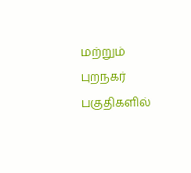மற்றும் புறநகர் பகுதிகளில்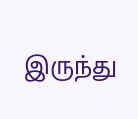இருந்து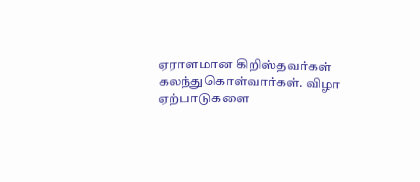ஏராளமான கிறிஸ்தவர்கள் கலந்துகொள்வார்கள். விழா ஏற்பாடுகளை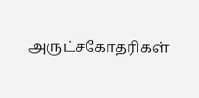அருட்சகோதரிகள்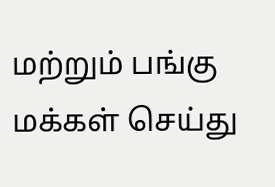மற்றும் பங்கு மக்கள் செய்து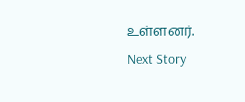உள்ளனர்.
Next Story